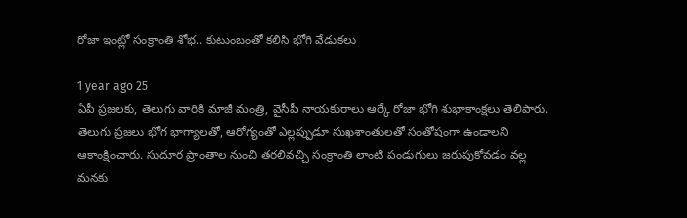రోజా ఇంట్లో సంక్రాంతి శోభ.. కుటుంబంతో కలిసి భోగి వేడుకలు

1 year ago 25
ఏపీ ప్రజలకు, తెలుగు వారికి మాజీ మంత్రి, వైసీపీ నాయకురాలు ఆర్కే రోజా భోగి శుభాకాంక్షలు తెలిపారు. తెలుగు ప్రజలు భోగ భాగ్యాలతో, ఆరోగ్యంతో ఎల్లప్పుడూ సుఖశాంతులతో సంతోషంగా ఉండాలని ఆకాంక్షించారు. సుదూర ప్రాంతాల నుంచి తరలివచ్చి సంక్రాంతి లాంటి పండుగులు జరుపుకోవడం వల్ల మనకు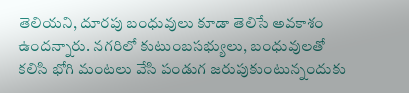తెలియని, దూరపు బంధువులు కూడా తెలిసే అవకాశం ఉందన్నారు. నగరిలో కుటుంబసభ్యులు, బంధువులతో కలిసి భోగి మంటలు వేసి పండుగ జరుపుకుంటున్నందుకు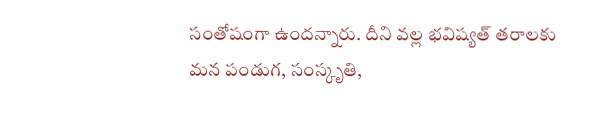సంతోషంగా ఉందన్నారు. దీని వల్ల భవిష్యత్ తరాలకు మన పండుగ, సంస్కృతి,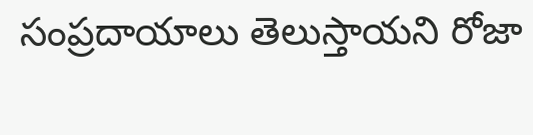సంప్రదాయాలు తెలుస్తాయని రోజా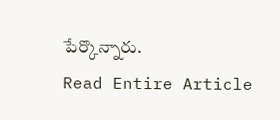పేర్కొన్నారు.
Read Entire Article